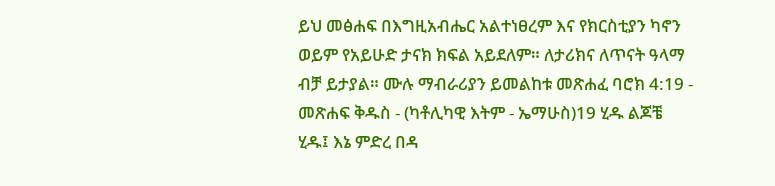ይህ መፅሐፍ በእግዚአብሔር አልተነፀረም እና የክርስቲያን ካኖን ወይም የአይሁድ ታናክ ክፍል አይደለም። ለታሪክና ለጥናት ዓላማ ብቻ ይታያል። ሙሉ ማብራሪያን ይመልከቱ መጽሐፈ ባሮክ 4:19 - መጽሐፍ ቅዱስ - (ካቶሊካዊ እትም - ኤማሁስ)19 ሂዱ ልጆቼ ሂዱ፤ እኔ ምድረ በዳ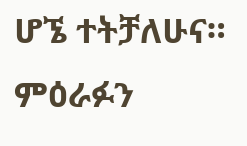ሆኜ ተትቻለሁና። ምዕራፉን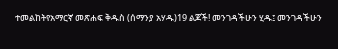ተመልከትየአማርኛ መጽሐፍ ቅዱስ (ሰማንያ አሃዱ)19 ልጆች! መንገዳችሁን ሂዱ፤ መንገዳችሁን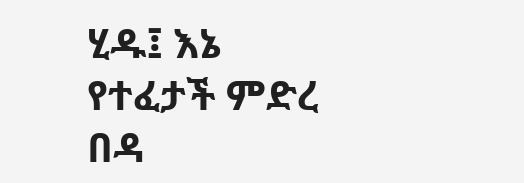ሂዱ፤ እኔ የተፈታች ምድረ በዳ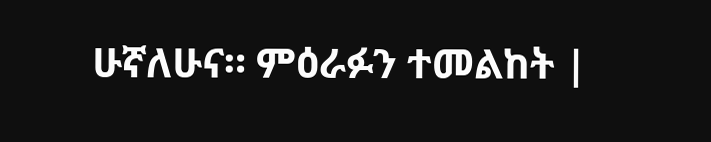ሁኛለሁና። ምዕራፉን ተመልከት |